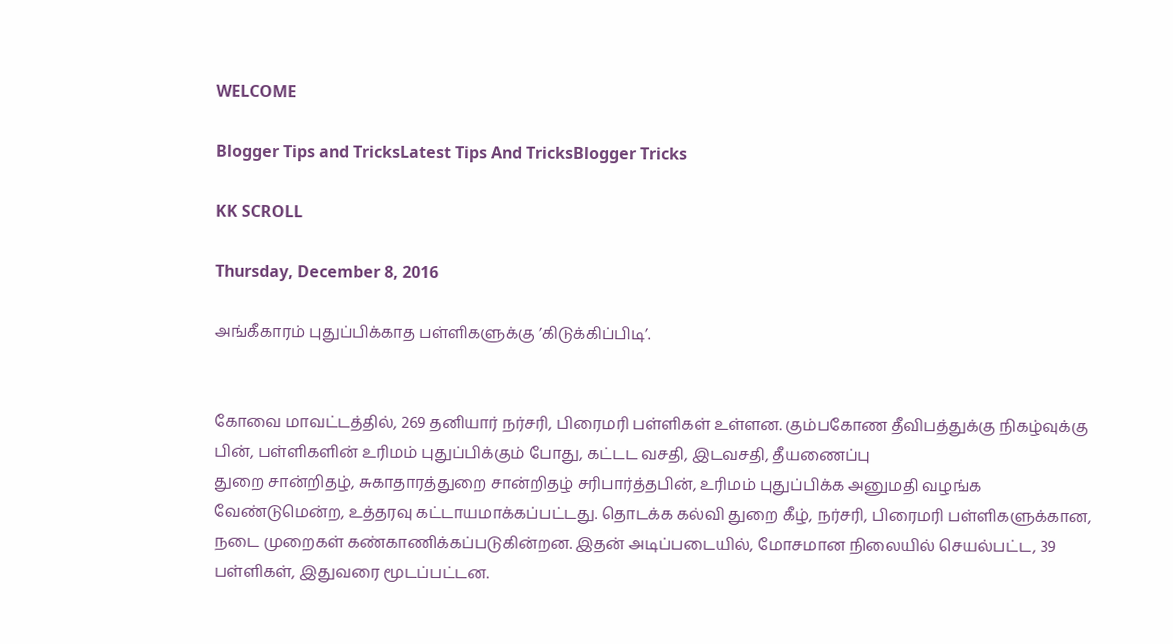WELCOME

Blogger Tips and TricksLatest Tips And TricksBlogger Tricks

KK SCROLL

Thursday, December 8, 2016

அங்கீகாரம் புதுப்பிக்காத பள்ளிகளுக்கு ’கிடுக்கிப்பிடி’.


கோவை மாவட்டத்தில், 269 தனியார் நர்சரி, பிரைமரி பள்ளிகள் உள்ளன. கும்பகோண தீவிபத்துக்கு நிகழ்வுக்கு பின், பள்ளிகளின் உரிமம் புதுப்பிக்கும் போது, கட்டட வசதி, இடவசதி, தீயணைப்பு
துறை சான்றிதழ், சுகாதாரத்துறை சான்றிதழ் சரிபார்த்தபின், உரிமம் புதுப்பிக்க அனுமதி வழங்க வேண்டுமென்ற, உத்தரவு கட்டாயமாக்கப்பட்டது. தொடக்க கல்வி துறை கீழ், நர்சரி, பிரைமரி பள்ளிகளுக்கான, நடை முறைகள் கண்காணிக்கப்படுகின்றன. இதன் அடிப்படையில், மோசமான நிலையில் செயல்பட்ட, 39 பள்ளிகள், இதுவரை மூடப்பட்டன.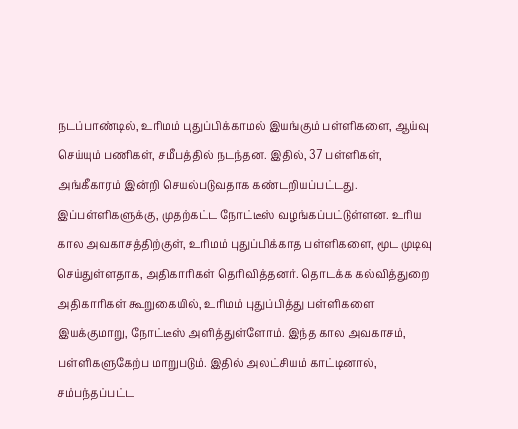நடப்பாண்டில், உரிமம் புதுப்பிக்காமல் இயங்கும் பள்ளிகளை, ஆய்வு செய்யும் பணிகள், சமீபத்தில் நடந்தன. இதில், 37 பள்ளிகள், அங்கீகாரம் இன்றி செயல்படுவதாக கண்டறியப்பட்டது. இப்பள்ளிகளுக்கு, முதற்கட்ட நோட்டீஸ் வழங்கப்பட்டுள்ளன. உரிய கால அவகாசத்திற்குள், உரிமம் புதுப்பிக்காத பள்ளிகளை, மூட முடிவு செய்துள்ளதாக, அதிகாரிகள் தெரிவித்தனர். தொடக்க கல்வித்துறை அதிகாரிகள் கூறுகையில், உரிமம் புதுப்பித்து பள்ளிகளை இயக்குமாறு, நோட்டீஸ் அளித்துள்ளோம். இந்த கால அவகாசம், பள்ளிகளுகேற்ப மாறுபடும். இதில் அலட்சியம் காட்டினால், சம்பந்தப்பட்ட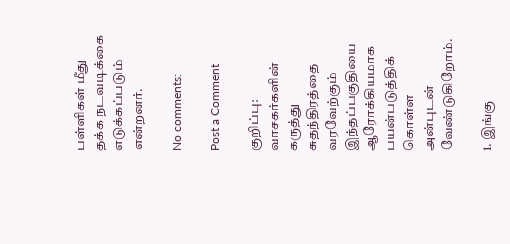பள்ளிகள் மீது தக்க நடவடிக்கை எடுக்கப்படும் என்றனர்.

No comments:

Post a Comment

குறிப்பு:
வாசகர்களின் கருத்து சுதந்திரத்தை வரவேற்கும் இந்தப்பகுதியை ஆரோக்கியமாக பயன்படுத்திக் கொள்ள அன்புடன் வேண்டுகிறோம்.

1. இங்கு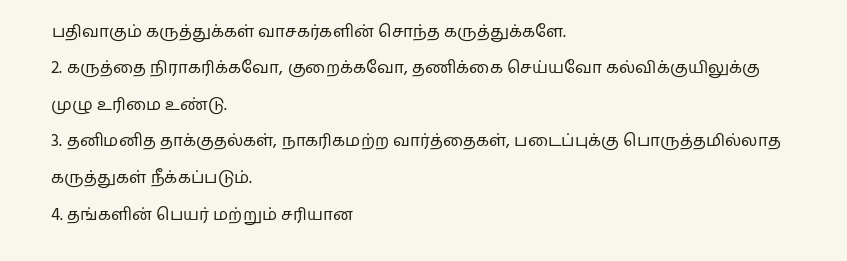பதிவாகும் கருத்துக்கள் வாசகர்களின் சொந்த கருத்துக்களே.
2. கருத்தை நிராகரிக்கவோ, குறைக்கவோ, தணிக்கை செய்யவோ கல்விக்குயிலுக்கு முழு உரிமை உண்டு.
3. தனிமனித தாக்குதல்கள், நாகரிகமற்ற வார்த்தைகள், படைப்புக்கு பொருத்தமில்லாத கருத்துகள் நீக்கப்படும்.
4. தங்களின் பெயர் மற்றும் சரியான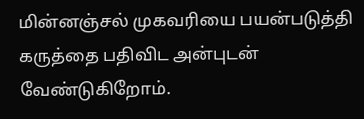மின்னஞ்சல் முகவரியை பயன்படுத்தி கருத்தை பதிவிட அன்புடன் வேண்டுகிறோம்.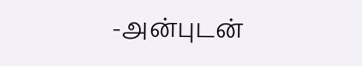-அன்புடன்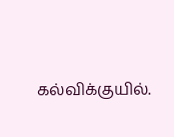கல்விக்குயில்.